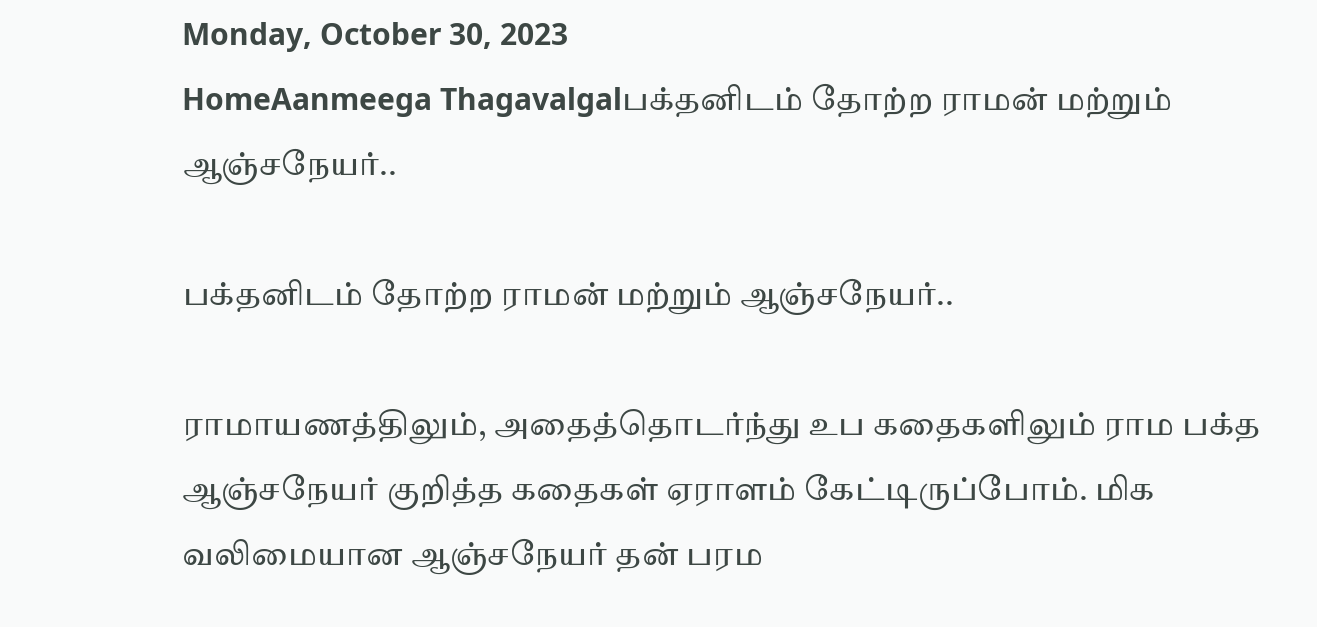Monday, October 30, 2023
HomeAanmeega Thagavalgalபக்தனிடம் தோற்ற ராமன் மற்றும் ஆஞ்சநேயர்..

பக்தனிடம் தோற்ற ராமன் மற்றும் ஆஞ்சநேயர்..

ராமாயணத்திலும், அதைத்தொடர்ந்து உப கதைகளிலும் ராம பக்த ஆஞ்சநேயர் குறித்த கதைகள் ஏராளம் கேட்டிருப்போம். மிக வலிமையான ஆஞ்சநேயர் தன் பரம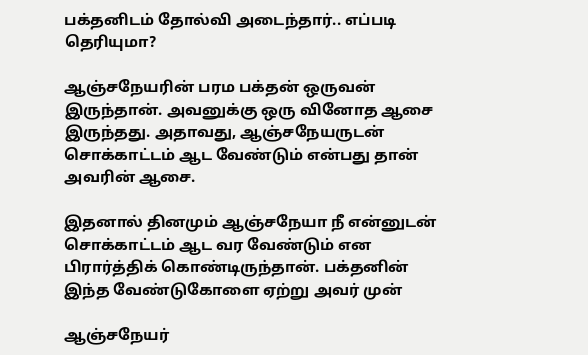பக்தனிடம் தோல்வி அடைந்தார்.. எப்படி தெரியுமா?

ஆஞ்சநேயரின் பரம பக்தன் ஒருவன் இருந்தான். அவனுக்கு ஒரு வினோத ஆசை இருந்தது. அதாவது, ஆஞ்சநேயருடன் சொக்காட்டம் ஆட வேண்டும் என்பது தான் அவரின் ஆசை.

இதனால் தினமும் ஆஞ்சநேயா நீ என்னுடன் சொக்காட்டம் ஆட வர வேண்டும் என பிரார்த்திக் கொண்டிருந்தான். பக்தனின் இந்த வேண்டுகோளை ஏற்று அவர் முன்

ஆஞ்சநேயர்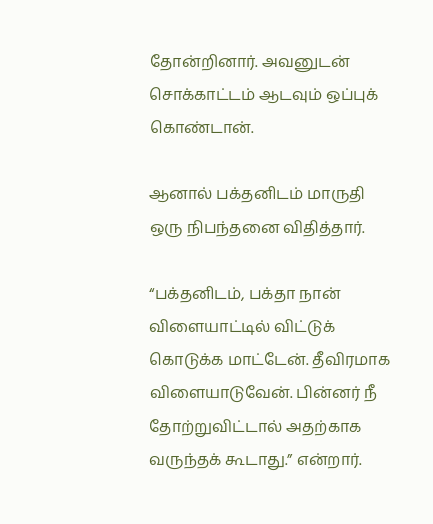தோன்றினார். அவனுடன் சொக்காட்டம் ஆடவும் ஒப்புக் கொண்டான்.

ஆனால் பக்தனிடம் மாருதி ஒரு நிபந்தனை விதித்தார்.

“பக்தனிடம், பக்தா நான் விளையாட்டில் விட்டுக் கொடுக்க மாட்டேன். தீவிரமாக விளையாடுவேன். பின்னர் நீ தோற்றுவிட்டால் அதற்காக வருந்தக் கூடாது.” என்றார்.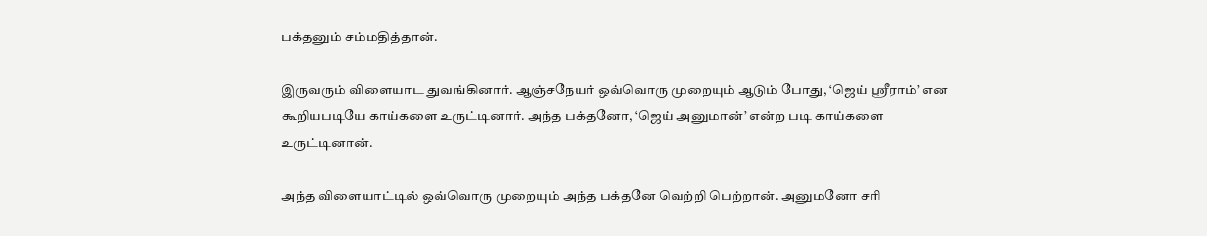பக்தனும் சம்மதித்தான்.

இருவரும் விளையாட துவங்கினார். ஆஞ்சநேயர் ஒவ்வொரு முறையும் ஆடும் போது, ‘ஜெய் ஸ்ரீராம்’ என கூறியபடியே காய்களை உருட்டினார். அந்த பக்தனோ, ‘ஜெய் அனுமான்’ என்ற படி காய்களை உருட்டினான்.

அந்த விளையாட்டில் ஒவ்வொரு முறையும் அந்த பக்தனே வெற்றி பெற்றான். அனுமனோ சரி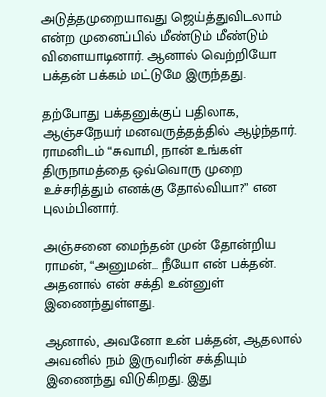அடுத்தமுறையாவது ஜெய்த்துவிடலாம் என்ற முனைப்பில் மீண்டும் மீண்டும் விளையாடினார். ஆனால் வெற்றியோ பக்தன் பக்கம் மட்டுமே இருந்தது.

தற்போது பக்தனுக்குப் பதிலாக, ஆஞ்சநேயர் மனவருத்தத்தில் ஆழ்ந்தார். ராமனிடம் “சுவாமி, நான் உங்கள் திருநாமத்தை ஒவ்வொரு முறை உச்சரித்தும் எனக்கு தோல்வியா?” என புலம்பினார்.

அஞ்சனை மைந்தன் முன் தோன்றிய ராமன், “அனுமன்… நீயோ என் பக்தன். அதனால் என் சக்தி உன்னுள் இணைந்துள்ளது.

ஆனால், அவனோ உன் பக்தன், ஆதலால் அவனில் நம் இருவரின் சக்தியும் இணைந்து விடுகிறது. இது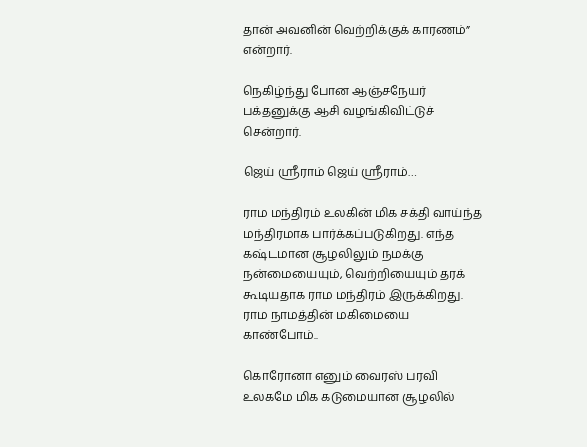தான் அவனின் வெற்றிக்குக் காரணம்” என்றார்.

நெகிழ்ந்து போன ஆஞ்சநேயர் பக்தனுக்கு ஆசி வழங்கிவிட்டுச் சென்றார்.

ஜெய் ஸ்ரீராம் ஜெய் ஸ்ரீராம்…

ராம மந்திரம் உலகின் மிக சக்தி வாய்ந்த மந்திரமாக பார்க்கப்படுகிறது. எந்த கஷ்டமான சூழலிலும் நமக்கு நன்மையையும், வெற்றியையும் தரக் கூடியதாக ராம மந்திரம் இருக்கிறது. ராம நாமத்தின் மகிமையை காண்போம்..

கொரோனா எனும் வைரஸ் பரவி உலகமே மிக கடுமையான சூழலில்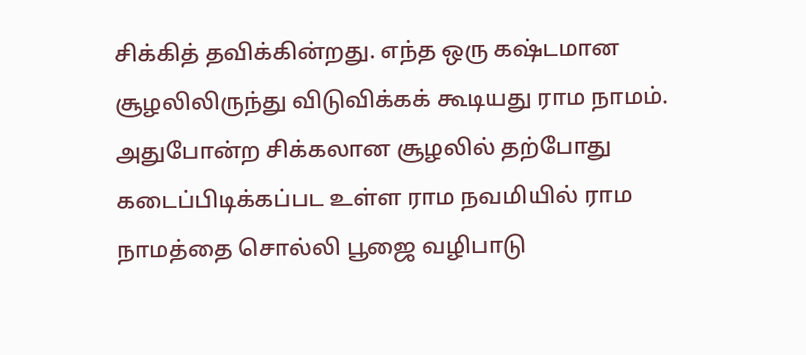சிக்கித் தவிக்கின்றது. எந்த ஒரு கஷ்டமான சூழலிலிருந்து விடுவிக்கக் கூடியது ராம நாமம். அதுபோன்ற சிக்கலான சூழலில் தற்போது கடைப்பிடிக்கப்பட உள்ள ராம நவமியில் ராம நாமத்தை சொல்லி பூஜை வழிபாடு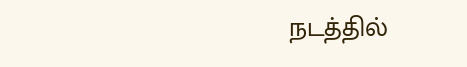நடத்தில்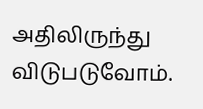அதிலிருந்து விடுபடுவோம்.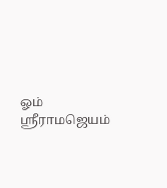ஓம் ஸ்ரீராமஜெயம்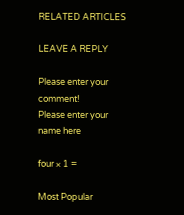RELATED ARTICLES

LEAVE A REPLY

Please enter your comment!
Please enter your name here

four × 1 =

Most Popular